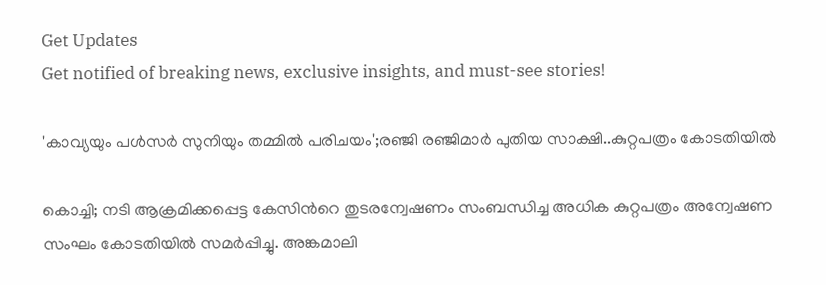Get Updates
Get notified of breaking news, exclusive insights, and must-see stories!

'കാവ്യയും പൾസർ സുനിയും തമ്മിൽ പരിചയം';രഞ്ജി രഞ്ജിമാർ പുതിയ സാക്ഷി..കുറ്റപത്രം കോടതിയിൽ

കൊച്ചി; നടി ആക്രമിക്കപ്പെട്ട കേസിൻറെ തുടരന്വേഷണം സംബന്ധിച്ച അധിക കുറ്റപത്രം അന്വേഷണ സംഘം കോടതിയിൽ സമർപ്പിച്ചു. അങ്കമാലി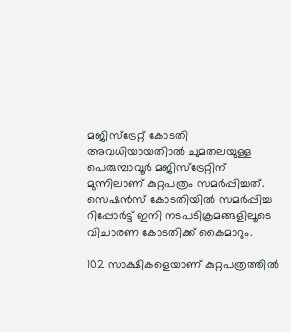മജിസ്ട്രേറ്റ് കോടതി അവധിയായതിാൽ ചുമതലയുള്ള പെരുമ്പാവൂർ മജിസ്ട്രേറ്റിന് മുന്നിലാണ് കുറ്റപത്രം സമർപ്പിച്ചത്. സെഷൻസ് കോടതിയിൽ സമർപ്പിച്ച റിപ്പോർട്ട് ഇനി നടപടിക്രമങ്ങളിലൂടെ വിചാരണ കോടതിക്ക് കൈമാറും.

102 സാക്ഷികളെയാണ് കുറ്റപത്രത്തിൽ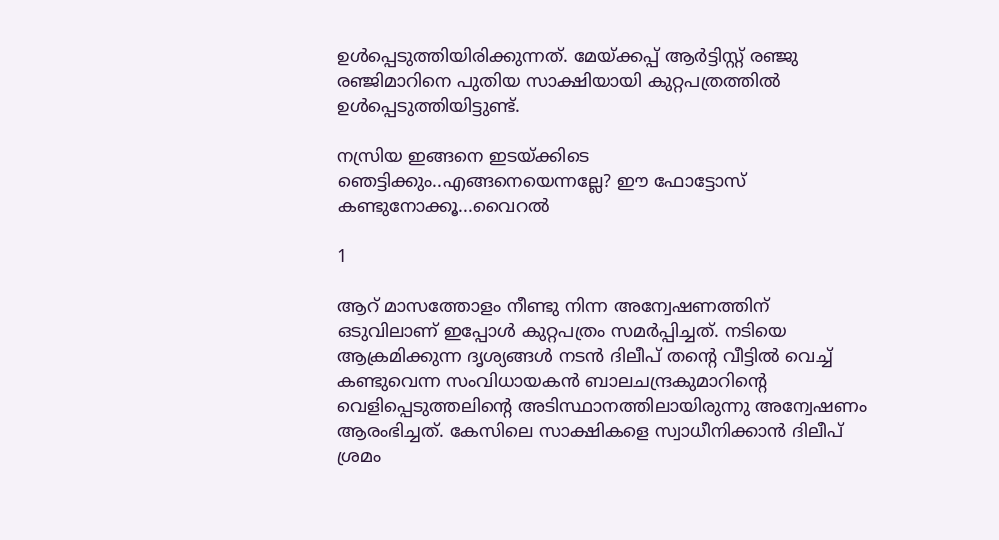ഉൾപ്പെടുത്തിയിരിക്കുന്നത്. മേയ്ക്കപ്പ് ആർട്ടിസ്റ്റ് രഞ്ജു രഞ്ജിമാറിനെ പുതിയ സാക്ഷിയായി കുറ്റപത്രത്തിൽ ഉൾപ്പെടുത്തിയിട്ടുണ്ട്.

നസ്രിയ ഇങ്ങനെ ഇടയ്ക്കിടെ ഞെട്ടിക്കും..എങ്ങനെയെന്നല്ലേ? ഈ ഫോട്ടോസ് കണ്ടുനോക്കൂ...വൈറൽ

1

ആറ് മാസത്തോളം നീണ്ടു നിന്ന അന്വേഷണത്തിന് ഒടുവിലാണ് ഇപ്പോൾ കുറ്റപത്രം സമർപ്പിച്ചത്. നടിയെ ആക്രമിക്കുന്ന ദൃശ്യങ്ങൾ നടൻ ദിലീപ് തന്റെ വീട്ടിൽ വെച്ച് കണ്ടുവെന്ന സംവിധായകൻ ബാലചന്ദ്രകുമാറിന്റെ വെളിപ്പെടുത്തലിന്റെ അടിസ്ഥാനത്തിലായിരുന്നു അന്വേഷണം ആരംഭിച്ചത്. കേസിലെ സാക്ഷികളെ സ്വാധീനിക്കാൻ ദിലീപ് ശ്രമം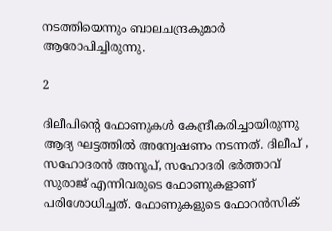നടത്തിയെന്നും ബാലചന്ദ്രകുമാർ ആരോപിച്ചിരുന്നു.

2

ദിലീപിന്റെ ഫോണുകൾ കേന്ദ്രീകരിച്ചായിരുന്നു ആദ്യ ഘട്ടത്തിൽ അന്വേഷണം നടന്നത്. ദിലീപ് , സഹോദരൻ അനൂപ്, സഹോദരി ഭർത്താവ് സുരാജ് എന്നിവരുടെ ഫോണുകളാണ് പരിശോധിച്ചത്. ഫോണുകളുടെ ഫോറൻസിക്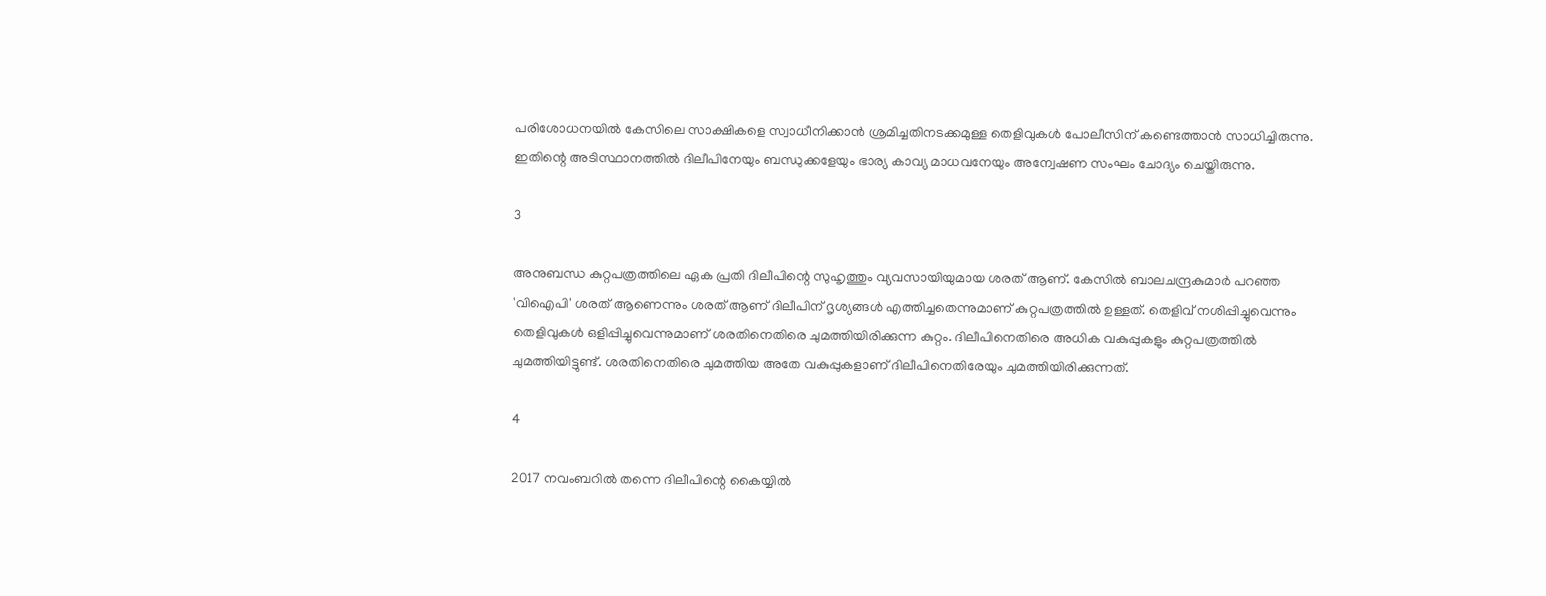പരിശോധനയിൽ കേസിലെ സാക്ഷികളെ സ്വാധീനിക്കാൻ ശ്രമിച്ചതിനടക്കമുള്ള തെളിവുകൾ പോലീസിന് കണ്ടെത്താൻ സാധിച്ചിരുന്നു. ഇതിന്റെ അടിസ്ഥാനത്തിൽ ദിലീപിനേയും ബന്ധുക്കളേയും ഭാര്യ കാവ്യ മാധവനേയും അന്വേഷണ സംഘം ചോദ്യം ചെയ്തിരുന്നു.

3

അനുബന്ധ കുറ്റപത്രത്തിലെ ഏക പ്രതി ദിലീപിന്റെ സുഹൃത്തും വ്യവസായിയുമായ ശരത് ആണ്. കേസിൽ ബാലചന്ദ്രകുമാർ പറഞ്ഞ 'വിഐപി' ശരത് ആണെന്നും ശരത് ആണ് ദിലീപിന് ദൃശ്യങ്ങൾ എത്തിച്ചതെന്നുമാണ് കുറ്റപത്രത്തിൽ ഉള്ളത്. തെളിവ് നശിപ്പിച്ചുവെന്നും തെളിവുകൾ ഒളിപ്പിച്ചുവെന്നുമാണ് ശരതിനെതിരെ ചുമത്തിയിരിക്കുന്ന കുറ്റം. ദിലീപിനെതിരെ അധിക വകുപ്പുകളും കുറ്റപത്രത്തിൽ ചുമത്തിയിട്ടുണ്ട്. ശരതിനെതിരെ ചുമത്തിയ അതേ വകുപ്പുകളാണ് ദിലീപിനെതിരേയും ചുമത്തിയിരിക്കുന്നത്.

4

2017 നവംബറിൽ തന്നെ ദിലീപിന്റെ കൈയ്യിൽ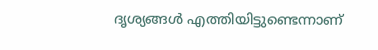ദൃശ്യങ്ങൾ എത്തിയിട്ടുണ്ടെന്നാണ്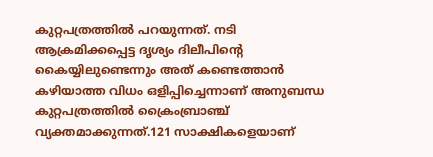കുറ്റപത്രത്തിൽ പറയുന്നത്. നടി ആക്രമിക്കപ്പെട്ട ദൃശ്യം ദിലീപിന്‍റെ കൈയ്യിലുണ്ടെന്നും അത് കണ്ടെത്താൻ കഴിയാത്ത വിധം ഒളിപ്പിച്ചെന്നാണ് അനുബന്ധ കുറ്റപത്രത്തിൽ ക്രൈംബ്രാഞ്ച് വ്യക്തമാക്കുന്നത്.121 സാക്ഷികളെയാണ്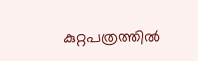കുറ്റപത്രത്തിൽ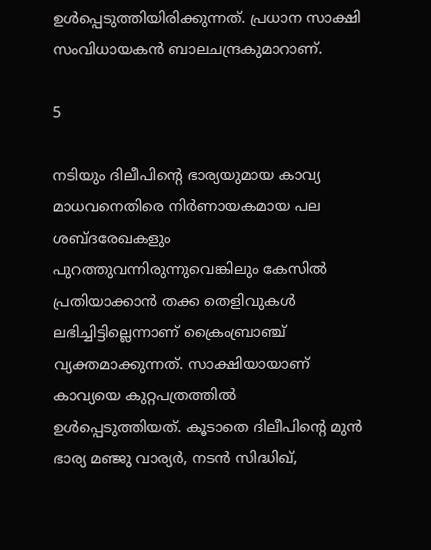ഉൾപ്പെടുത്തിയിരിക്കുന്നത്. പ്രധാന സാക്ഷി സംവിധായകൻ ബാലചന്ദ്രകുമാറാണ്.

5

നടിയും ദിലീപിന്റെ ഭാര്യയുമായ കാവ്യ മാധവനെതിരെ നിർണായകമായ പല ശബ്ദരേഖകളും പുറത്തുവന്നിരുന്നുവെങ്കിലും കേസിൽ പ്രതിയാക്കാൻ തക്ക തെളിവുകൾ ലഭിച്ചിട്ടില്ലെന്നാണ് ക്രൈംബ്രാഞ്ച് വ്യക്തമാക്കുന്നത്. സാക്ഷിയായാണ് കാവ്യയെ കുറ്റപത്രത്തിൽ ഉൾപ്പെടുത്തിയത്. കൂടാതെ ദിലീപിന്റെ മുൻ ഭാര്യ മഞ്ജു വാര്യർ, നടൻ സിദ്ധിഖ്,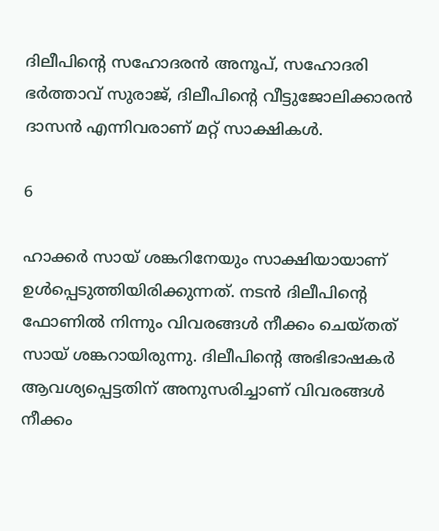ദിലീപിന്റെ സഹോദരൻ അനൂപ്, സഹോദരി ഭർത്താവ് സുരാജ്, ദിലീപിന്റെ വീട്ടുജോലിക്കാരൻ ദാസൻ എന്നിവരാണ് മറ്റ് സാക്ഷികൾ.

6

ഹാക്കർ സായ് ശങ്കറിനേയും സാക്ഷിയായാണ് ഉൾപ്പെടുത്തിയിരിക്കുന്നത്. നടൻ ദിലീപിന്റെ ഫോണിൽ നിന്നും വിവരങ്ങൾ നീക്കം ചെയ്തത് സായ് ശങ്കറായിരുന്നു. ദിലീപിന്റെ അഭിഭാഷകർ ആവശ്യപ്പെട്ടതിന് അനുസരിച്ചാണ് വിവരങ്ങൾ നീക്കം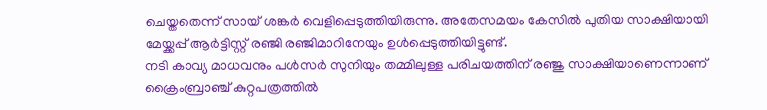ചെയ്തതെന്ന് സായ് ശങ്കർ വെളിപ്പെടുത്തിയിരുന്നു. അതേസമയം കേസിൽ പുതിയ സാക്ഷിയായി മേയ്ക്കപ്പ് ആർട്ടിസ്റ്റ് രഞ്ജി രഞ്ജിമാറിനേയും ഉൾപ്പെടുത്തിയിട്ടുണ്ട്.
നടി കാവ്യ മാധവനും പൾസർ സുനിയും തമ്മിലുള്ള പരിചയത്തിന് രഞ്ജു സാക്ഷിയാണെന്നാണ് ക്രൈംബ്രാഞ്ച് കുറ്റപത്രത്തിൽ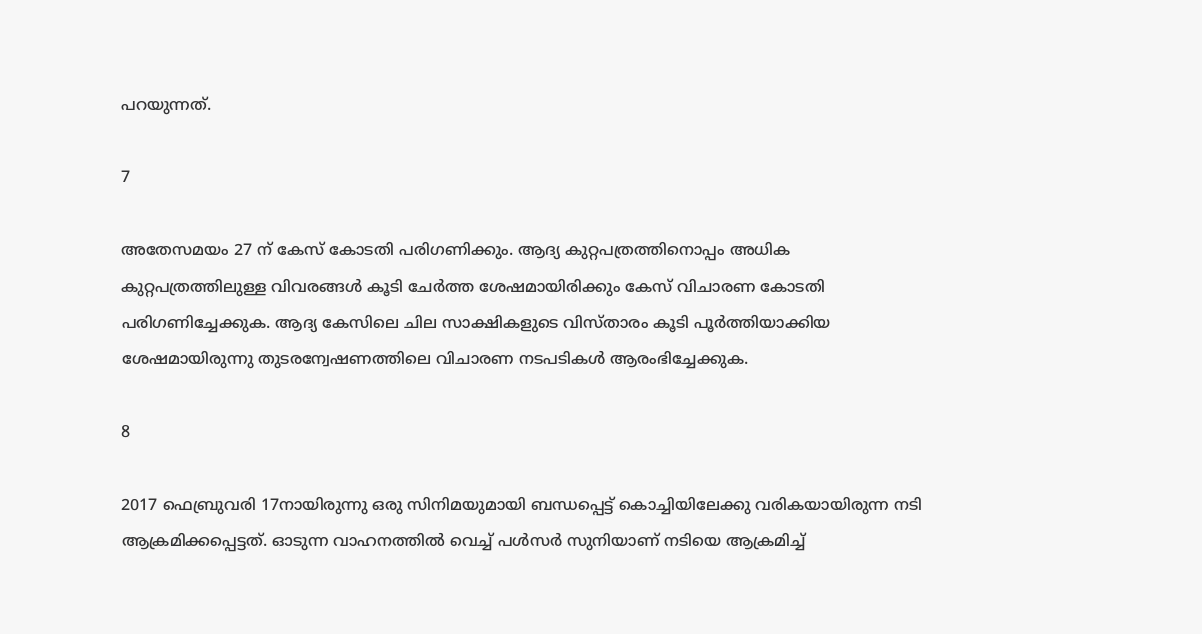പറയുന്നത്.

7

അതേസമയം 27 ന് കേസ് കോടതി പരിഗണിക്കും. ആദ്യ കുറ്റപത്രത്തിനൊപ്പം അധിക കുറ്റപത്രത്തിലുള്ള വിവരങ്ങൾ കൂടി ചേർത്ത ശേഷമായിരിക്കും കേസ് വിചാരണ കോടതി പരിഗണിച്ചേക്കുക. ആദ്യ കേസിലെ ചില സാക്ഷികളുടെ വിസ്താരം കൂടി പൂർത്തിയാക്കിയ ശേഷമായിരുന്നു തുടരന്വേഷണത്തിലെ വിചാരണ നടപടികൾ ആരംഭിച്ചേക്കുക.

8

2017 ഫെബ്രുവരി 17നായിരുന്നു ഒരു സിനിമയുമായി ബന്ധപ്പെട്ട് കൊച്ചിയിലേക്കു വരികയായിരുന്ന നടി ആക്രമിക്കപ്പെട്ടത്. ഓടുന്ന വാഹനത്തിൽ വെച്ച് പൾസർ സുനിയാണ് നടിയെ ആക്രമിച്ച്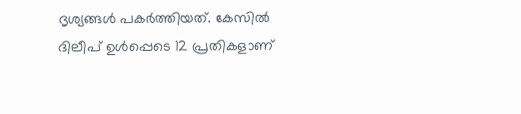ദൃശ്യങ്ങൾ പകർത്തിയത്. കേസിൽ ദിലീപ് ഉൾപ്പെടെ 12 പ്രതികളാണ്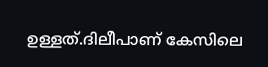ഉള്ളത്.ദിലീപാണ് കേസിലെ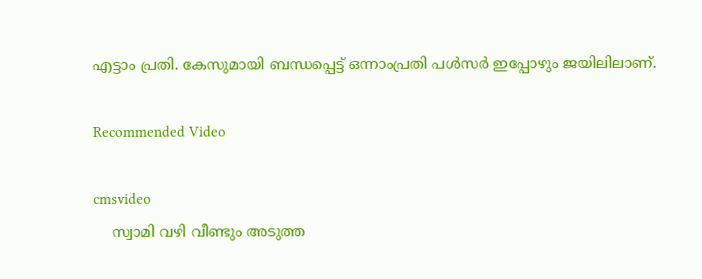എട്ടാം പ്രതി. കേസുമായി ബന്ധപ്പെട്ട് ഒന്നാംപ്രതി പള്‍സര്‍ ഇപ്പോഴും ജയിലിലാണ്.

Recommended Video

cmsvideo
    സ്വാമി വഴി വീണ്ടും അടുത്ത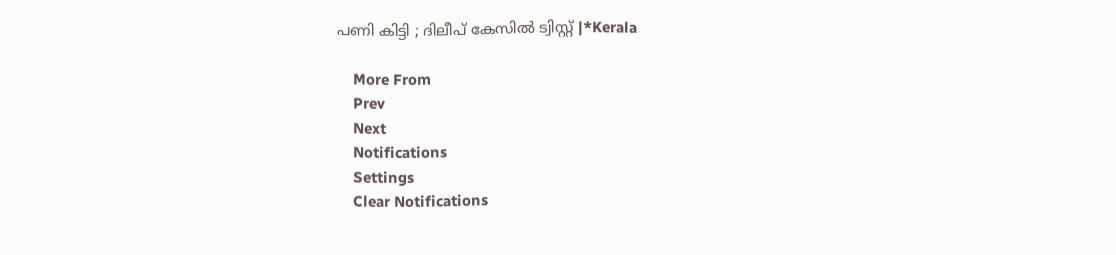പണി കിട്ടി ; ദിലീപ് കേസില്‍ ട്വിസ്റ്റ് |*Kerala

    More From
    Prev
    Next
    Notifications
    Settings
    Clear Notifications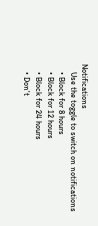Notifications
    Use the toggle to switch on notifications
    • Block for 8 hours
    • Block for 12 hours
    • Block for 24 hours
    • Don't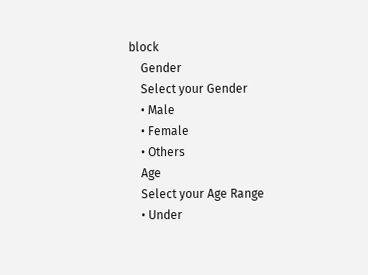block
    Gender
    Select your Gender
    • Male
    • Female
    • Others
    Age
    Select your Age Range
    • Under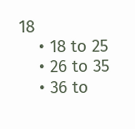18
    • 18 to 25
    • 26 to 35
    • 36 to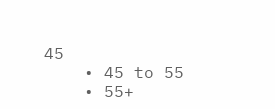45
    • 45 to 55
    • 55+